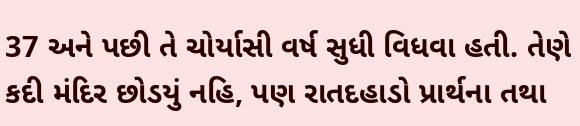37 અને પછી તે ચોર્યાસી વર્ષ સુધી વિધવા હતી. તેણે કદી મંદિર છોડયું નહિ, પણ રાતદહાડો પ્રાર્થના તથા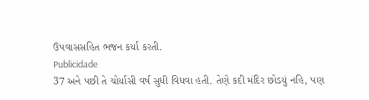ઉપવાસસહિત ભજન કર્યા કરતી.
Publicidade
37 અને પછી તે ચોર્યાસી વર્ષ સુધી વિધવા હતી. તેણે કદી મંદિર છોડયું નહિ, પણ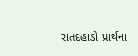રાતદહાડો પ્રાર્થના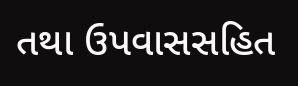તથા ઉપવાસસહિત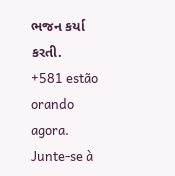ભજન કર્યા કરતી.
+581 estão orando agora.
Junte-se à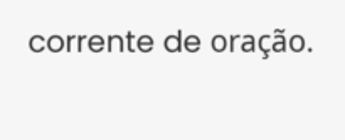corrente de oração.